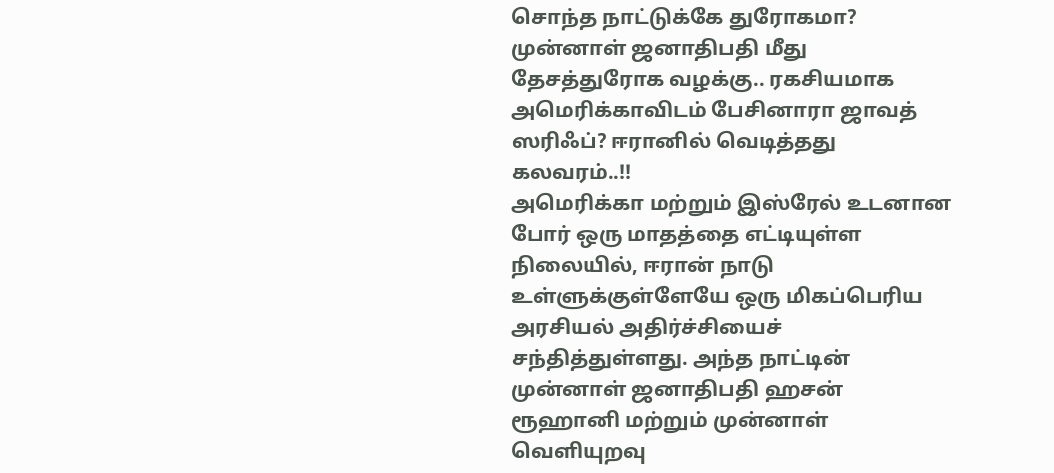சொந்த நாட்டுக்கே துரோகமா? முன்னாள் ஜனாதிபதி மீது தேசத்துரோக வழக்கு.. ரகசியமாக அமெரிக்காவிடம் பேசினாரா ஜாவத் ஸரிஃப்? ஈரானில் வெடித்தது கலவரம்..!!
அமெரிக்கா மற்றும் இஸ்ரேல் உடனான போர் ஒரு மாதத்தை எட்டியுள்ள நிலையில், ஈரான் நாடு உள்ளுக்குள்ளேயே ஒரு மிகப்பெரிய அரசியல் அதிர்ச்சியைச் சந்தித்துள்ளது. அந்த நாட்டின் முன்னாள் ஜனாதிபதி ஹசன் ரூஹானி மற்றும் முன்னாள் வெளியுறவு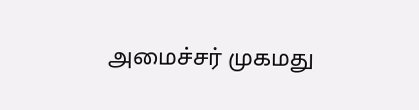அமைச்சர் முகமது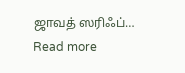ஜாவத் ஸரிஃப்…
Read more